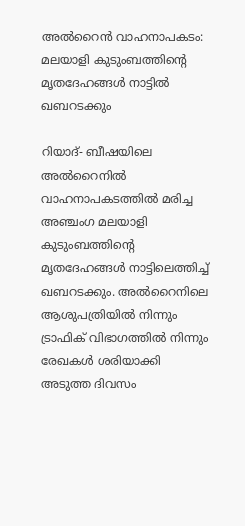അല്‍റൈന്‍ വാഹനാപകടം: മലയാളി കുടുംബത്തിന്റെ മൃതദേഹങ്ങള്‍ നാട്ടില്‍ ഖബറടക്കും

റിയാദ്- ബീഷയിലെ അല്‍റൈനില്‍ വാഹനാപകടത്തില്‍ മരിച്ച അഞ്ചംഗ മലയാളി കുടുംബത്തിന്റെ മൃതദേഹങ്ങള്‍ നാട്ടിലെത്തിച്ച് ഖബറടക്കും. അല്‍റൈനിലെ ആശുപത്രിയില്‍ നിന്നും ട്രാഫിക് വിഭാഗത്തില്‍ നിന്നും രേഖകള്‍ ശരിയാക്കി അടുത്ത ദിവസം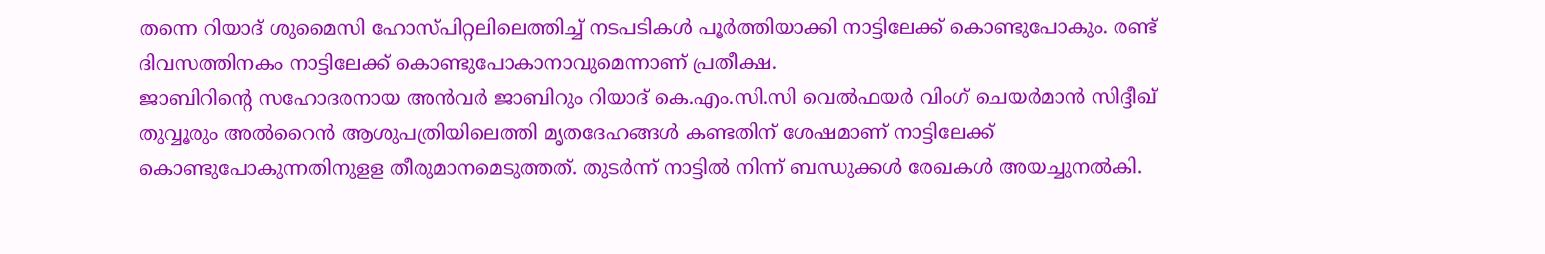തന്നെ റിയാദ് ശുമൈസി ഹോസ്പിറ്റലിലെത്തിച്ച് നടപടികള്‍ പൂര്‍ത്തിയാക്കി നാട്ടിലേക്ക് കൊണ്ടുപോകും. രണ്ട് ദിവസത്തിനകം നാട്ടിലേക്ക് കൊണ്ടുപോകാനാവുമെന്നാണ് പ്രതീക്ഷ.
ജാബിറിന്റെ സഹോദരനായ അന്‍വര്‍ ജാബിറും റിയാദ് കെ.എം.സി.സി വെല്‍ഫയര്‍ വിംഗ് ചെയര്‍മാന്‍ സിദ്ദീഖ് തുവ്വൂരും അല്‍റൈന്‍ ആശുപത്രിയിലെത്തി മൃതദേഹങ്ങള്‍ കണ്ടതിന് ശേഷമാണ് നാട്ടിലേക്ക് കൊണ്ടുപോകുന്നതിനുളള തീരുമാനമെടുത്തത്. തുടര്‍ന്ന് നാട്ടില്‍ നിന്ന് ബന്ധുക്കള്‍ രേഖകള്‍ അയച്ചുനല്‍കി.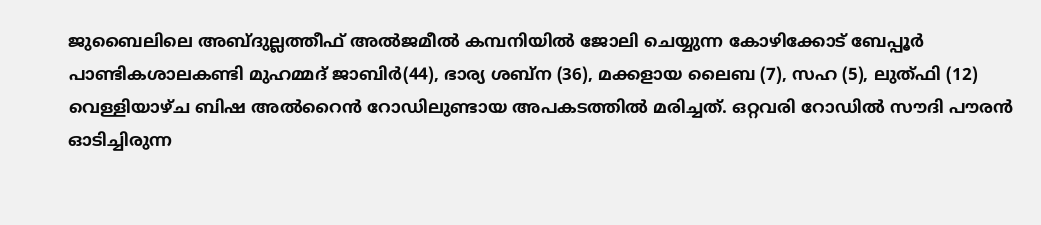ജുബൈലിലെ അബ്ദുല്ലത്തീഫ് അല്‍ജമീല്‍ കമ്പനിയില്‍ ജോലി ചെയ്യുന്ന കോഴിക്കോട് ബേപ്പൂര്‍ പാണ്ടികശാലകണ്ടി മുഹമ്മദ് ജാബിര്‍(44), ഭാര്യ ശബ്‌ന (36), മക്കളായ ലൈബ (7), സഹ (5), ലുത്ഫി (12) വെള്ളിയാഴ്ച ബിഷ അല്‍റൈന്‍ റോഡിലുണ്ടായ അപകടത്തില്‍ മരിച്ചത്. ഒറ്റവരി റോഡില്‍ സൗദി പൗരന്‍ ഓടിച്ചിരുന്ന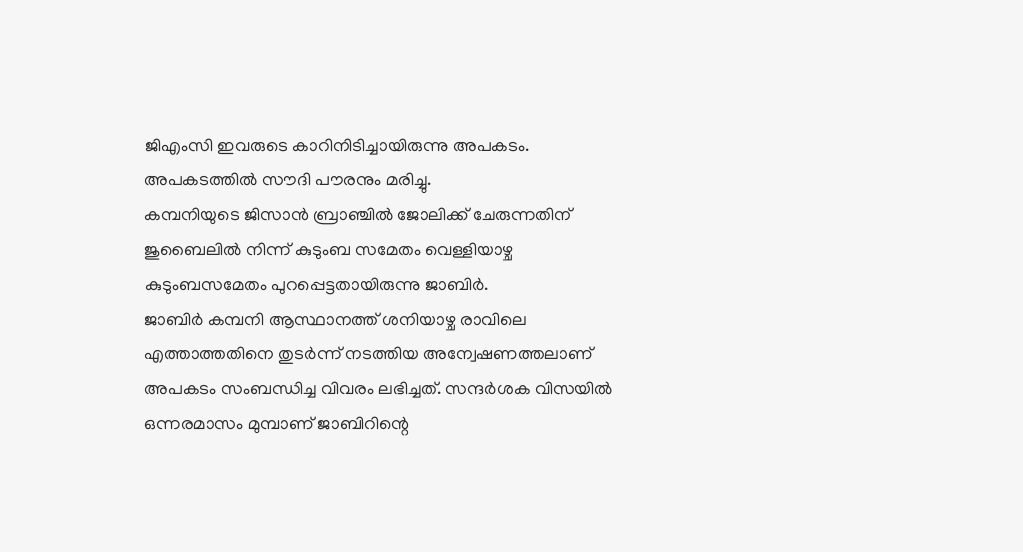ജിഎംസി ഇവരുടെ കാറിനിടിച്ചായിരുന്നു അപകടം. അപകടത്തില്‍ സൗദി പൗരനും മരിച്ചു.
കമ്പനിയുടെ ജിസാന്‍ ബ്രാഞ്ചില്‍ ജോലിക്ക് ചേരുന്നതിന് ജുബൈലില്‍ നിന്ന് കുടുംബ സമേതം വെള്ളിയാഴ്ച കുടുംബസമേതം പുറപ്പെട്ടതായിരുന്നു ജാബിര്‍.
ജാബിര്‍ കമ്പനി ആസ്ഥാനത്ത് ശനിയാഴ്ച രാവിലെ എത്താത്തതിനെ തുടര്‍ന്ന് നടത്തിയ അന്വേഷണത്തലാണ് അപകടം സംബന്ധിച്ച വിവരം ലഭിച്ചത്. സന്ദര്‍ശക വിസയില്‍ ഒന്നരമാസം മുമ്പാണ് ജാബിറിന്റെ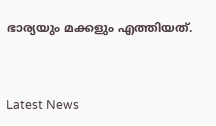ഭാര്യയും മക്കളും എത്തിയത്.



Latest News